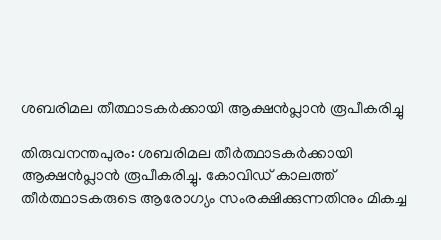ശബരിമല തീത്ഥാടകര്‍ക്കായി ആക്ഷന്‍പ്ലാന്‍ രൂപീകരിച്ചു

തിരുവനന്തപുരം: ശബരിമല തീര്‍ത്ഥാടകര്‍ക്കായി ആക്ഷന്‍പ്ലാന്‍ രൂപീകരിച്ചു. കോവിഡ് കാലത്ത് തീര്‍ത്ഥാടകരുടെ ആരോഗ്യം സംരക്ഷിക്കുന്നതിനും മികച്ച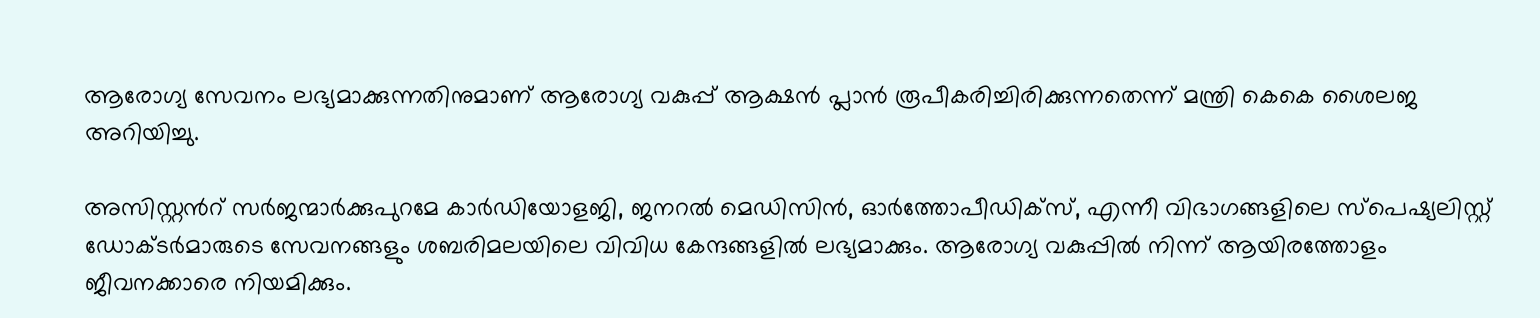ആരോഗ്യ സേവനം ലഭ്യമാക്കുന്നതിനുമാണ് ആരോഗ്യ വകുപ്പ് ആക്ഷന്‍ പ്ലാന്‍ രൂപീകരിച്ചിരിക്കുന്നതെന്ന് മന്ത്രി കെകെ ശൈലജ അറിയിച്ചു.

അസിസ്റ്റന്‍റ് സര്‍ജന്മാര്‍ക്കുപുറമേ കാര്‍ഡിയോളജി, ജനറല്‍ മെഡിസിന്‍, ഓര്‍ത്തോപീഡിക്‌സ്, എന്നീ വിഭാഗങ്ങളിലെ സ്‌പെഷ്യലിസ്റ്റ് ഡോക്ടര്‍മാരുടെ സേവനങ്ങളും ശബരിമലയിലെ വിവിധ കേന്ദങ്ങളില്‍ ലഭ്യമാക്കും. ആരോഗ്യ വകുപ്പില്‍ നിന്ന് ആയിരത്തോളം ജീവനക്കാരെ നിയമിക്കും.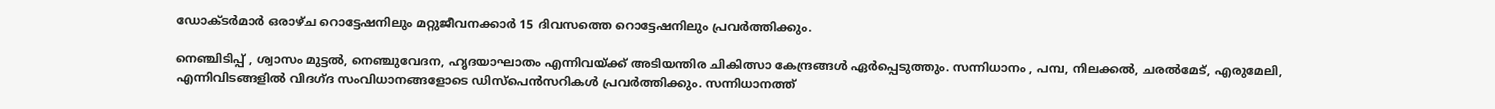ഡോക്ടര്‍മാര്‍ ഒരാഴ്ച റൊട്ടേഷനിലും മറ്റുജീവനക്കാര്‍ 15 ദിവസത്തെ റൊട്ടേഷനിലും പ്രവര്‍ത്തിക്കും.

നെഞ്ചിടിപ്പ് , ശ്വാസം മുട്ടല്‍, നെഞ്ചുവേദന, ഹൃദയാഘാതം എന്നിവയ്ക്ക് അടിയന്തിര ചികിത്സാ കേന്ദ്രങ്ങള്‍ ഏര്‍പ്പെടുത്തും. സന്നിധാനം , പമ്പ, നിലക്കല്‍, ചരല്‍മേട്, എരുമേലി, എന്നിവിടങ്ങളില്‍ വിദഗ്ദ സംവിധാനങ്ങളോടെ ഡിസ്‌പെന്‍സറികള്‍ പ്രവര്‍ത്തിക്കും. സന്നിധാനത്ത്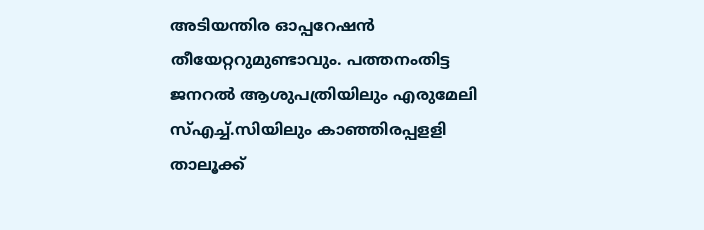അടിയന്തിര ഓപ്പറേഷന്‍ തീയേറ്ററുമുണ്ടാവും. പത്തനംതിട്ട ജനറല്‍ ആശുപത്രിയിലും എരുമേലി സ്എച്ച്.സിയിലും കാഞ്ഞിരപ്പളളി താലൂക്ക്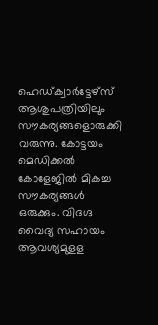ഹെഡ്ക്വാര്‍ട്ടേഴ്‌സ് ആശുപത്രിയിലും സൗകര്യങ്ങളൊരുക്കി വരുന്നു. കോട്ടയം മെഡിക്കല്‍ കോളേജില്‍ മികച്ച സൗകര്യങ്ങള്‍ ഒരുക്കും. വിദഗ്ദ വൈദ്യ സഹായം ആവശ്യമുളള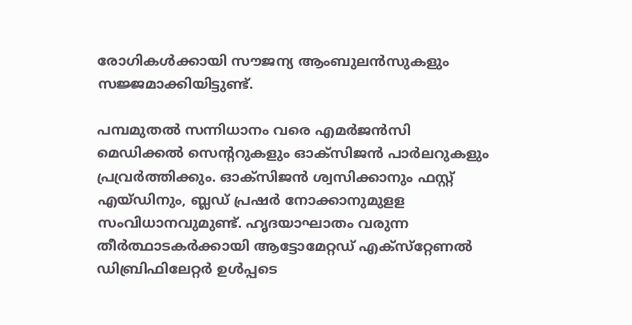രോഗികള്‍ക്കായി സൗജന്യ ആംബുലന്‍സുകളും സജ്ജമാക്കിയിട്ടുണ്ട്.

പമ്പമുതല്‍ സന്നിധാനം വരെ എമര്‍ജന്‍സി മെഡിക്കല്‍ സെന്‍ററുകളും ഓക്‌സിജന്‍ പാര്‍ലറുകളും പ്രവ്രര്‍ത്തിക്കും. ഓക്‌സിജന്‍ ശ്വസിക്കാനും ഫസ്റ്റ് എയ്ഡിനും, ബ്ലഡ് പ്രഷര്‍ നോക്കാനുമുളള സംവിധാനവുമുണ്ട്. ഹൃദയാഘാതം വരുന്ന തീര്‍ത്ഥാടകര്‍ക്കായി ആട്ടോമേറ്റഡ് എക്‌സ്‌റ്റേണല്‍ ഡിബ്രിഫിലേറ്റര്‍ ഉള്‍പ്പടെ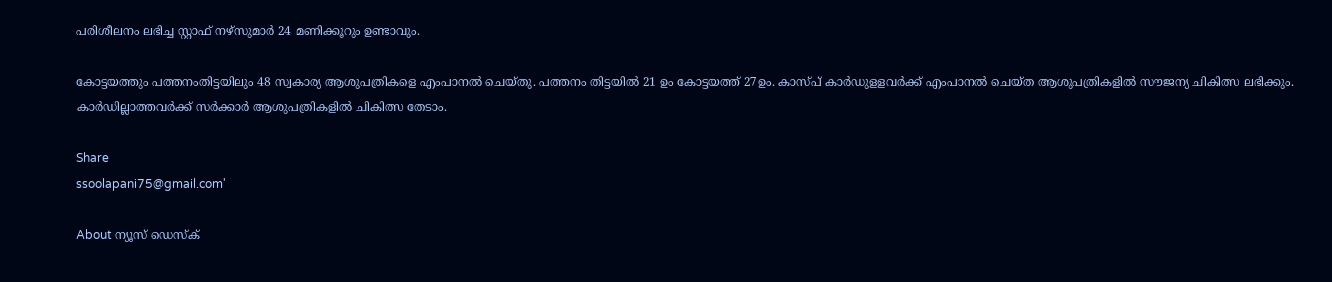പരിശീലനം ലഭിച്ച സ്റ്റാഫ് നഴ്‌സുമാര്‍ 24 മണിക്കൂറും ഉണ്ടാവും.

കോട്ടയത്തും പത്തനംതിട്ടയിലും 48 സ്വകാര്യ ആശുപത്രികളെ എംപാനല്‍ ചെയ്തു. പത്തനം തിട്ടയില്‍ 21 ഉം കോട്ടയത്ത് 27ഉം. കാസ്പ് കാര്‍ഡുളളവര്‍ക്ക് എംപാനല്‍ ചെയ്ത ആശുപത്രികളില്‍ സൗജന്യ ചികിത്സ ലഭിക്കും. കാര്‍ഡില്ലാത്തവര്‍ക്ക് സര്‍ക്കാര്‍ ആശുപത്രികളില്‍ ചികിത്സ തേടാം.

Share
ssoolapani75@gmail.com'

About ന്യൂസ് ഡെസ്ക്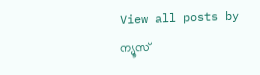View all posts by ന്യൂസ്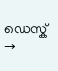ഡെസ്ക് →